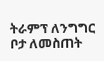ትራምፕ ለንግግር ቦታ ለመስጠት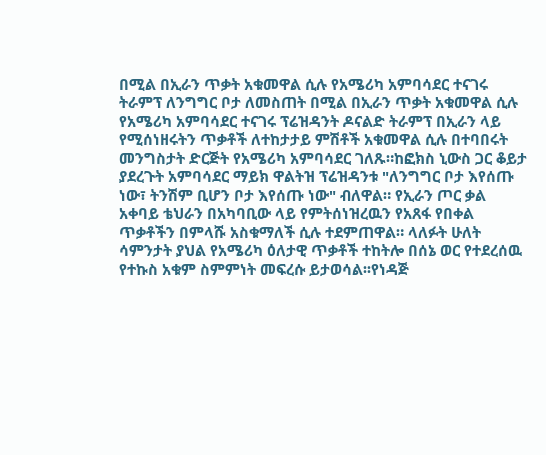በሚል በኢራን ጥቃት አቁመዋል ሲሉ የአሜሪካ አምባሳደር ተናገሩ
ትራምፕ ለንግግር ቦታ ለመስጠት በሚል በኢራን ጥቃት አቁመዋል ሲሉ የአሜሪካ አምባሳደር ተናገሩ ፕሬዝዳንት ዶናልድ ትራምፕ በኢራን ላይ የሚሰነዘሩትን ጥቃቶች ለተከታታይ ምሽቶች አቁመዋል ሲሉ በተባበሩት መንግስታት ድርጅት የአሜሪካ አምባሳደር ገለጹ።ከፎክስ ኒውስ ጋር ቆይታ ያደረጉት አምባሳደር ማይክ ዋልትዝ ፕሬዝዳንቱ "ለንግግር ቦታ እየሰጡ ነው፣ ትንሽም ቢሆን ቦታ እየሰጡ ነው" ብለዋል። የኢራን ጦር ቃል አቀባይ ቴህራን በአካባቢው ላይ የምትሰነዝረዉን የአጸፋ የበቀል ጥቃቶችን በምላሹ አስቁማለች ሲሉ ተደምጠዋል። ላለፉት ሁለት ሳምንታት ያህል የአሜሪካ ዕለታዊ ጥቃቶች ተከትሎ በሰኔ ወር የተደረሰዉ የተኩስ አቁም ስምምነት መፍረሱ ይታወሳል፡፡የነዳጅ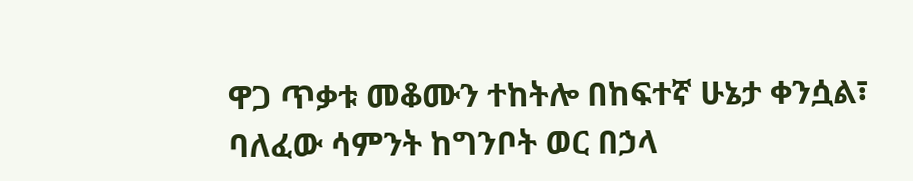ዋጋ ጥቃቱ መቆሙን ተከትሎ በከፍተኛ ሁኔታ ቀንሷል፣ ባለፈው ሳምንት ከግንቦት ወር በኃላ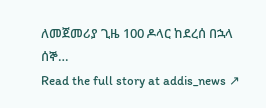ለመጀመሪያ ጊዜ 100 ዶላር ከደረሰ በኋላ ሰኞ…
Read the full story at addis_news ↗